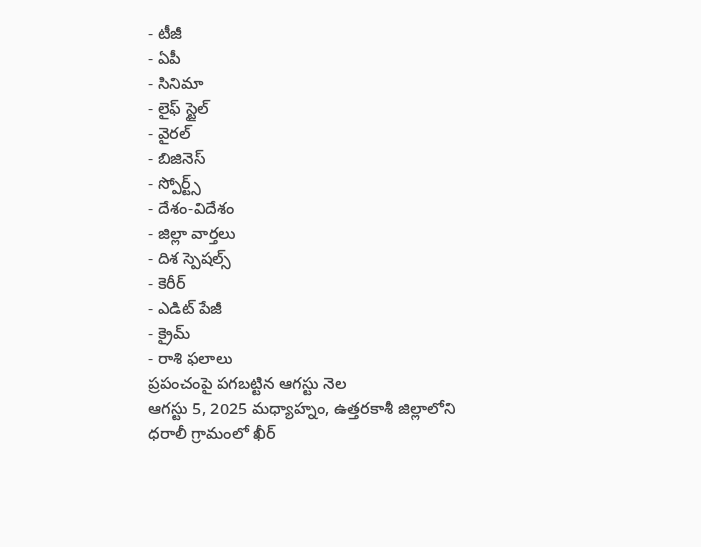- టీజీ
- ఏపీ
- సినిమా
- లైఫ్ స్టైల్
- వైరల్
- బిజినెస్
- స్పోర్ట్స్
- దేశం-విదేశం
- జిల్లా వార్తలు
- దిశ స్పెషల్స్
- కెరీర్
- ఎడిట్ పేజీ
- క్రైమ్
- రాశి ఫలాలు
ప్రపంచంపై పగబట్టిన ఆగస్టు నెల
ఆగస్టు 5, 2025 మధ్యాహ్నం, ఉత్తరకాశీ జిల్లాలోని ధరాలీ గ్రామంలో ఖీర్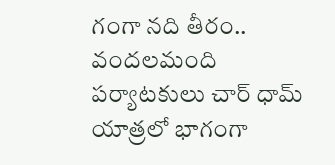గంగా నది తీరం.. వందలమంది పర్యాటకులు చార్ ధామ్ యాత్రలో భాగంగా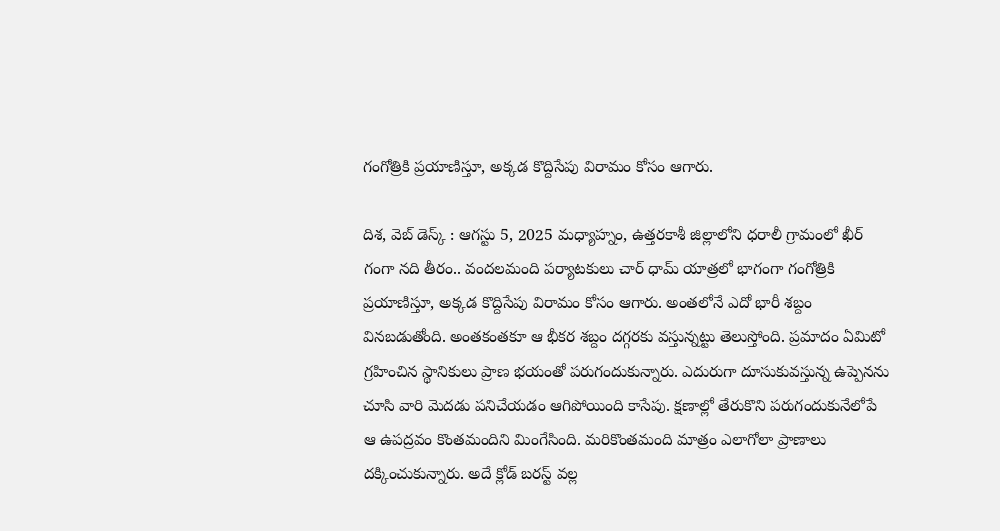గంగోత్రికి ప్రయాణిస్తూ, అక్కడ కొద్దిసేపు విరామం కోసం ఆగారు.

దిశ, వెబ్ డెస్క్ : ఆగస్టు 5, 2025 మధ్యాహ్నం, ఉత్తరకాశీ జిల్లాలోని ధరాలీ గ్రామంలో ఖీర్ గంగా నది తీరం.. వందలమంది పర్యాటకులు చార్ ధామ్ యాత్రలో భాగంగా గంగోత్రికి ప్రయాణిస్తూ, అక్కడ కొద్దిసేపు విరామం కోసం ఆగారు. అంతలోనే ఎదో భారీ శబ్దం వినబడుతోంది. అంతకంతకూ ఆ భీకర శబ్దం దగ్గరకు వస్తున్నట్టు తెలుస్తోంది. ప్రమాదం ఏమిటో గ్రహించిన స్థానికులు ప్రాణ భయంతో పరుగందుకున్నారు. ఎదురుగా దూసుకువస్తున్న ఉప్పెనను చూసి వారి మెదడు పనిచేయడం ఆగిపోయింది కాసేపు. క్షణాల్లో తేరుకొని పరుగందుకునేలోపే ఆ ఉపద్రవం కొంతమందిని మింగేసింది. మరికొంతమంది మాత్రం ఎలాగోలా ప్రాణాలు దక్కించుకున్నారు. అదే క్లోడ్ బరస్ట్ వల్ల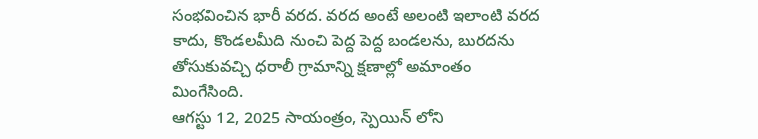సంభవించిన భారీ వరద. వరద అంటే అలంటి ఇలాంటి వరద కాదు, కొండలమీది నుంచి పెద్ద పెద్ద బండలను, బురదను తోసుకువచ్చి ధరాలీ గ్రామాన్ని క్షణాల్లో అమాంతం మింగేసింది.
ఆగస్టు 12, 2025 సాయంత్రం, స్పెయిన్ లోని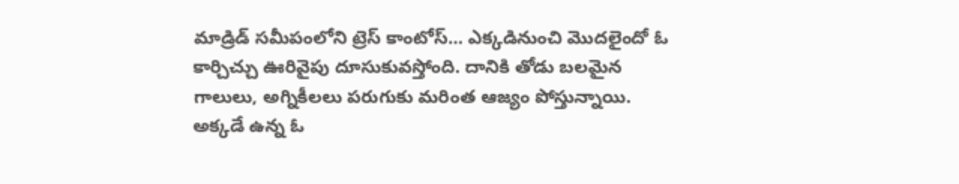మాడ్రిడ్ సమీపంలోని ట్రెస్ కాంటోస్... ఎక్కడినుంచి మొదలైందో ఓ కార్చిచ్చు ఊరివైపు దూసుకువస్తోంది. దానికి తోడు బలమైన గాలులు, అగ్నికీలలు పరుగుకు మరింత ఆజ్యం పోస్తున్నాయి. అక్కడే ఉన్న ఓ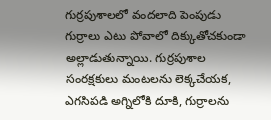గుర్రపుశాలలో వందలాది పెంపుడు గుర్రాలు ఎటు పోవాలో దిక్కుతోచకుండా అల్లాడుతున్నాయి. గుర్రపుశాల సంరక్షకులు మంటలను లెక్కచేయక, ఎగసిపడి అగ్నిలోకి దూకి, గుర్రాలను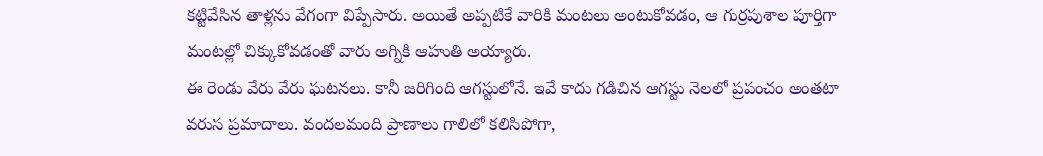కట్టివేసిన తాళ్లను వేగంగా విప్పేసారు. అయితే అప్పటికే వారికి మంటలు అంటుకోవడం, ఆ గుర్రపుశాల పూర్తిగా మంటల్లో చిక్కుకోవడంతో వారు అగ్నికి ఆహుతి అయ్యారు.
ఈ రెండు వేరు వేరు ఘటనలు. కానీ జరిగింది ఆగస్టులోనే. ఇవే కాదు గడిచిన ఆగస్టు నెలలో ప్రపంచం అంతటా వరుస ప్రమాదాలు. వందలమంది ప్రాణాలు గాలిలో కలిసిపోగా,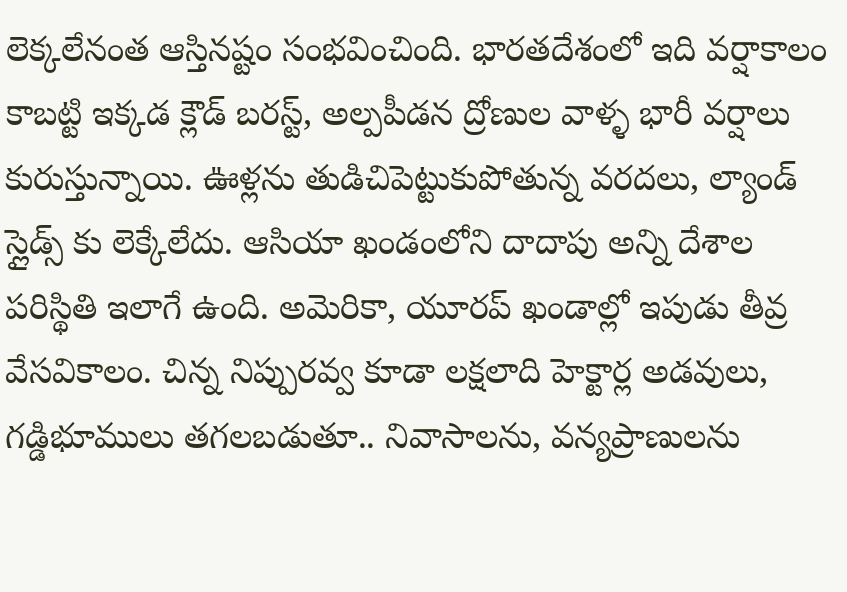లెక్కలేనంత ఆస్తినష్టం సంభవించింది. భారతదేశంలో ఇది వర్షాకాలం కాబట్టి ఇక్కడ క్లౌడ్ బరస్ట్, అల్పపీడన ద్రోణుల వాళ్ళ భారీ వర్షాలు కురుస్తున్నాయి. ఊళ్లను తుడిచిపెట్టుకుపోతున్న వరదలు, ల్యాండ్ స్లైడ్స్ కు లెక్కేలేదు. ఆసియా ఖండంలోని దాదాపు అన్ని దేశాల పరిస్థితి ఇలాగే ఉంది. అమెరికా, యూరప్ ఖండాల్లో ఇపుడు తీవ్ర వేసవికాలం. చిన్న నిప్పురవ్వ కూడా లక్షలాది హెక్టార్ల అడవులు, గడ్డిభూములు తగలబడుతూ.. నివాసాలను, వన్యప్రాణులను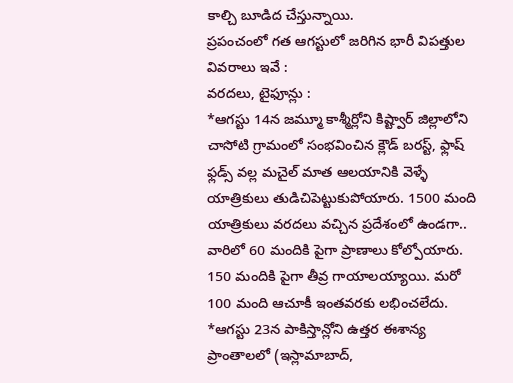కాల్చి బూడిద చేస్తున్నాయి.
ప్రపంచంలో గత ఆగస్టులో జరిగిన భారీ విపత్తుల వివరాలు ఇవే :
వరదలు, టైఫూన్లు :
*ఆగస్టు 14న జమ్మూ కాశ్మీర్లోని కిష్ట్వార్ జిల్లాలోని చాసోటి గ్రామంలో సంభవించిన క్లౌడ్ బరస్ట్, ఫ్లాష్ ఫ్లడ్స్ వల్ల మచైల్ మాత ఆలయానికి వెళ్ళే యాత్రికులు తుడిచిపెట్టుకుపోయారు. 1500 మంది యాత్రికులు వరదలు వచ్చిన ప్రదేశంలో ఉండగా.. వారిలో 60 మందికి పైగా ప్రాణాలు కోల్పోయారు. 150 మందికి పైగా తీవ్ర గాయాలయ్యాయి. మరో 100 మంది ఆచూకీ ఇంతవరకు లభించలేదు.
*ఆగస్టు 23న పాకిస్తాన్లోని ఉత్తర ఈశాన్య ప్రాంతాలలో (ఇస్లామాబాద్,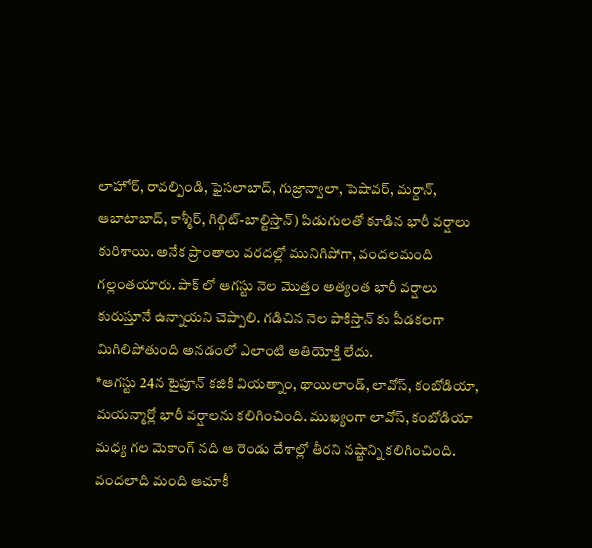లాహోర్, రావల్పిండి, ఫైసలాబాద్, గుజ్రాన్వాలా, పెషావర్, మర్దాన్, ఆబాటాబాద్, కాశ్మీర్, గిల్గిట్-బాల్టిస్తాన్) పిడుగులతో కూడిన భారీ వర్షాలు కురిశాయి. అనేక ప్రాంతాలు వరదల్లో మునిగిపోగా, వందలమంది గల్లంతయారు. పాక్ లో ఆగస్టు నెల మొత్తం అత్యంత భారీ వర్షాలు కురుస్తూనే ఉన్నాయని చెప్పాలి. గడిచిన నెల పాకిస్తాన్ కు పీడకలగా మిగిలిపోతుంది అనడంలో ఎలాంటి అతియోక్తి లేదు.
*ఆగస్టు 24న టైఫూన్ కజికి వియత్నాం, థాయిలాండ్, లావోస్, కంబోడియా, మయన్మార్లో భారీ వర్షాలను కలిగించింది. ముఖ్యంగా లావోస్, కంబోడియా మధ్య గల మెకాంగ్ నది ఆ రెండు దేశాల్లో తీరని నష్టాన్ని కలిగించింది. వందలాది మంది ఆచూకీ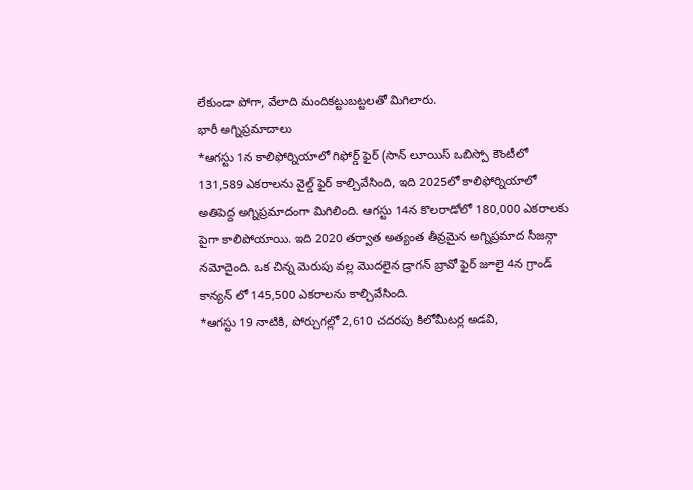లేకుండా పోగా, వేలాది మందికట్టుబట్టలతో మిగిలారు.
భారీ అగ్నిప్రమాదాలు
*ఆగస్టు 1న కాలిఫోర్నియాలో గిఫోర్డ్ ఫైర్ (సాన్ లూయిస్ ఒబిస్పో కౌంటీలో 131,589 ఎకరాలను వైల్డ్ ఫైర్ కాల్చివేసింది, ఇది 2025లో కాలిఫోర్నియాలో అతిపెద్ద అగ్నిప్రమాదంగా మిగిలింది. ఆగస్టు 14న కొలరాడోలో 180,000 ఎకరాలకు పైగా కాలిపోయాయి. ఇది 2020 తర్వాత అత్యంత తీవ్రమైన అగ్నిప్రమాద సీజన్గా నమోదైంది. ఒక చిన్న మెరుపు వల్ల మొదలైన డ్రాగన్ బ్రావో ఫైర్ జూలై 4న గ్రాండ్ కాన్యన్ లో 145,500 ఎకరాలను కాల్చివేసింది.
*ఆగస్టు 19 నాటికి, పోర్చుగల్లో 2,610 చదరపు కిలోమీటర్ల అడవి,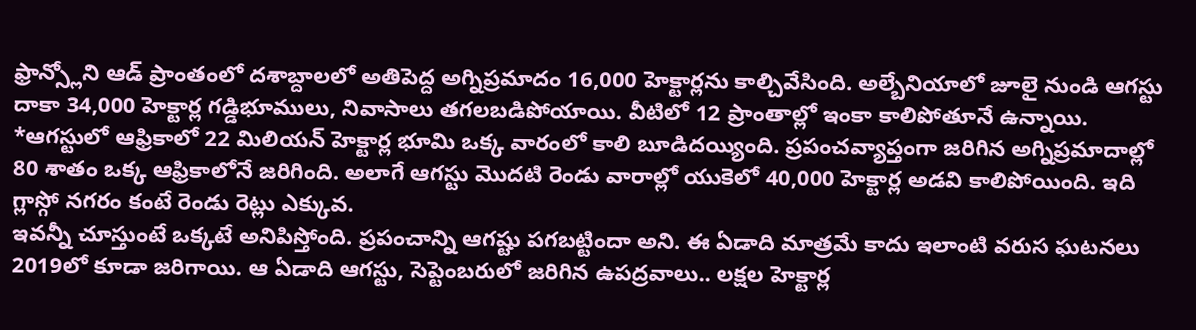ఫ్రాన్స్లోని ఆడ్ ప్రాంతంలో దశాబ్దాలలో అతిపెద్ద అగ్నిప్రమాదం 16,000 హెక్టార్లను కాల్చివేసింది. అల్బేనియాలో జూలై నుండి ఆగస్టు దాకా 34,000 హెక్టార్ల గడ్డిభూములు, నివాసాలు తగలబడిపోయాయి. వీటిలో 12 ప్రాంతాల్లో ఇంకా కాలిపోతూనే ఉన్నాయి.
*ఆగస్టులో ఆఫ్రికాలో 22 మిలియన్ హెక్టార్ల భూమి ఒక్క వారంలో కాలి బూడిదయ్యింది. ప్రపంచవ్యాప్తంగా జరిగిన అగ్నిప్రమాదాల్లో 80 శాతం ఒక్క ఆఫ్రికాలోనే జరిగింది. అలాగే ఆగస్టు మొదటి రెండు వారాల్లో యుకెలో 40,000 హెక్టార్ల అడవి కాలిపోయింది. ఇది గ్లాస్గో నగరం కంటే రెండు రెట్లు ఎక్కువ.
ఇవన్నీ చూస్తుంటే ఒక్కటే అనిపిస్తోంది. ప్రపంచాన్ని ఆగష్టు పగబట్టిందా అని. ఈ ఏడాది మాత్రమే కాదు ఇలాంటి వరుస ఘటనలు 2019లో కూడా జరిగాయి. ఆ ఏడాది ఆగస్టు, సెప్టెంబరులో జరిగిన ఉపద్రవాలు.. లక్షల హెక్టార్ల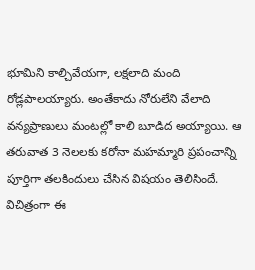భూమిని కాల్చివేయగా, లక్షలాది మంది రోడ్లపాలయ్యారు. అంతేకాదు నోరులేని వేలాది వన్యప్రాణులు మంటల్లో కాలి బూడిద అయ్యాయి. ఆ తరువాత 3 నెలలకు కరోనా మహమ్మారి ప్రపంచాన్ని పూర్తిగా తలకిందులు చేసిన విషయం తెలిసిందే. విచిత్రంగా ఈ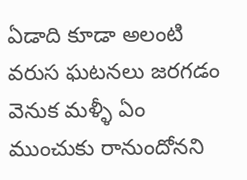ఏడాది కూడా అలంటి వరుస ఘటనలు జరగడం వెనుక మళ్ళీ ఏం ముంచుకు రానుందోనని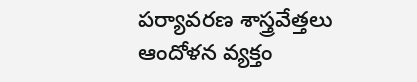పర్యావరణ శాస్త్రవేత్తలు ఆందోళన వ్యక్తం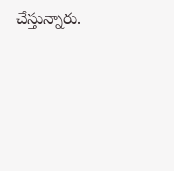చేస్తున్నారు.